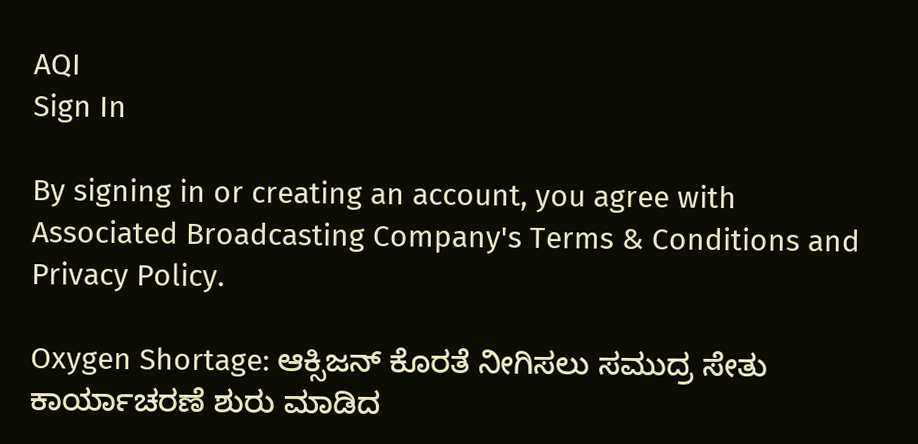AQI
Sign In

By signing in or creating an account, you agree with Associated Broadcasting Company's Terms & Conditions and Privacy Policy.

Oxygen Shortage: ಆಕ್ಸಿಜನ್ ಕೊರತೆ ನೀಗಿಸಲು ಸಮುದ್ರ ಸೇತು ಕಾರ್ಯಾಚರಣೆ ಶುರು ಮಾಡಿದ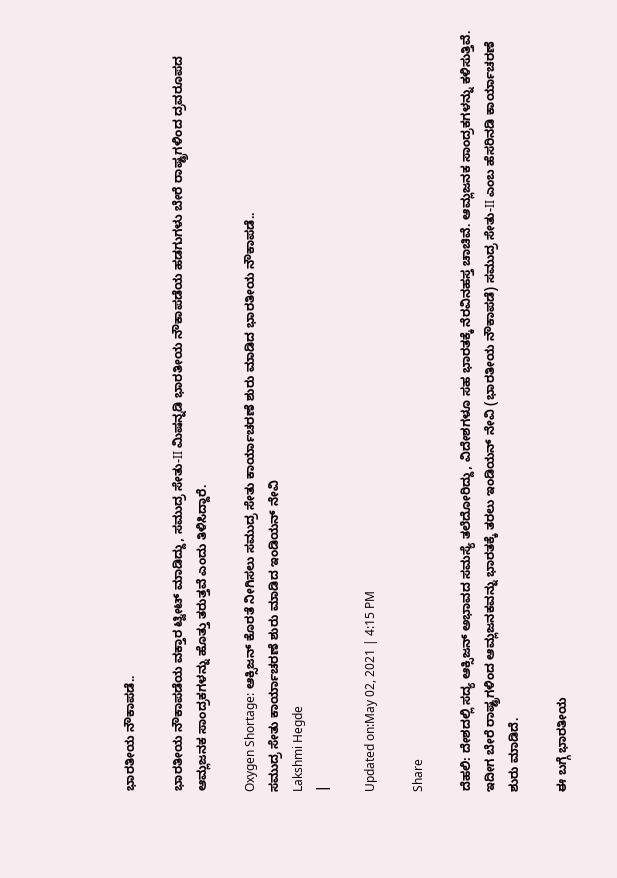ಭಾರತೀಯ ನೌಕಾಪಡೆ..

ಭಾರತೀಯ ನೌಕಾಪಡೆಯ ವಕ್ತಾರ ಟ್ವೀಟ್ ಮಾಡಿದ್ದು, ಸಮುದ್ರ ಸೇತು-II ಮಿಷನ್ನಡಿ ಭಾರತೀಯ ನೌಕಾಪಡೆಯ ಹಡಗುಗಳು ಬೇರೆ ರಾಷ್ಟ್ರಗಳಿಂದ ದ್ರವರೂಪದ ಆಮ್ಲಜನಕ ಸಾಂದ್ರಕಗಳನ್ನು ಹೊತ್ತು ತರುತ್ತವೆ ಎಂದು ತಿಳಿಸಿದ್ದಾರೆ.

Oxygen Shortage: ಆಕ್ಸಿಜನ್ ಕೊರತೆ ನೀಗಿಸಲು ಸಮುದ್ರ ಸೇತು ಕಾರ್ಯಾಚರಣೆ ಶುರು ಮಾಡಿದ ಭಾರತೀಯ ನೌಕಾಪಡೆ..
ಸಮುದ್ರ ಸೇತು ಕಾರ್ಯಾಚರಣೆ ಶುರು ಮಾಡಿದ ಇಂಡಿಯನ್ ನೇವಿ
Lakshmi Hegde
|

Updated on:May 02, 2021 | 4:15 PM

Share

ದೆಹಲಿ: ದೇಶದಲ್ಲಿ ಸದ್ಯ ಆಕ್ಸಿಜನ್ ಅಭಾವದ ಸಮಸ್ಯೆ ತಲೆದೋರಿದ್ದು, ವಿದೇಶಗಳೂ ಸಹ ಭಾರತಕ್ಕೆ ನೆರವಿನಹಸ್ತ ಚಾಚಿವೆ. ಆಮ್ಲಜನಕ ಸಾಂದ್ರಕಗಳನ್ನು ಕಳಿಸುತ್ತಿವೆ. ಇದೀಗ ಬೇರೆ ರಾಷ್ಟ್ರಗಳಿಂದ ಆಮ್ಲಜನಕವನ್ನು ಭಾರತಕ್ಕೆ ತರಲು ಇಂಡಿಯನ್ ನೇವಿ (ಭಾರತೀಯ ನೌಕಾಪಡೆ) ಸಮುದ್ರ ಸೇತು-II ಎಂಬ ಹೆಸರಿನಡಿ ಕಾರ್ಯಾಚರಣೆ ಶುರು ಮಾಡಿದೆ.

ಈ ಬಗ್ಗೆ ಭಾರತೀಯ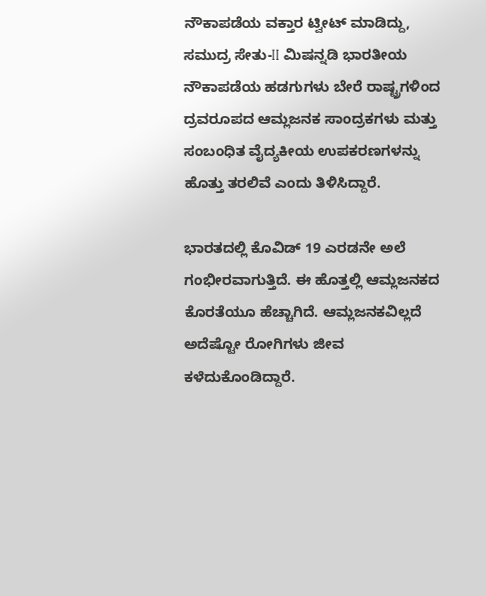ನೌಕಾಪಡೆಯ ವಕ್ತಾರ ಟ್ವೀಟ್ ಮಾಡಿದ್ದು, ಸಮುದ್ರ ಸೇತು-II ಮಿಷನ್ನಡಿ ಭಾರತೀಯ ನೌಕಾಪಡೆಯ ಹಡಗುಗಳು ಬೇರೆ ರಾಷ್ಟ್ರಗಳಿಂದ ದ್ರವರೂಪದ ಆಮ್ಲಜನಕ ಸಾಂದ್ರಕಗಳು ಮತ್ತು ಸಂಬಂಧಿತ ವೈದ್ಯಕೀಯ ಉಪಕರಣಗಳನ್ನು ಹೊತ್ತು ತರಲಿವೆ ಎಂದು ತಿಳಿಸಿದ್ದಾರೆ.

ಭಾರತದಲ್ಲಿ ಕೊವಿಡ್ 19 ಎರಡನೇ ಅಲೆ ಗಂಭೀರವಾಗುತ್ತಿದೆ. ಈ ಹೊತ್ತಲ್ಲಿ ಆಮ್ಲಜನಕದ ಕೊರತೆಯೂ ಹೆಚ್ಚಾಗಿದೆ. ಆಮ್ಲಜನಕವಿಲ್ಲದೆ ಅದೆಷ್ಟೋ ರೋಗಿಗಳು ಜೀವ ಕಳೆದುಕೊಂಡಿದ್ದಾರೆ.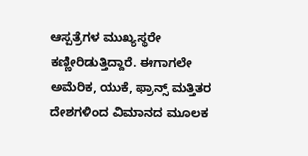ಆಸ್ಪತ್ರೆಗಳ ಮುಖ್ಯಸ್ಥರೇ ಕಣ್ಣೀರಿಡುತ್ತಿದ್ದಾರೆ. ಈಗಾಗಲೇ ಅಮೆರಿಕ, ಯುಕೆ, ಫ್ರಾನ್ಸ್ ಮತ್ತಿತರ ದೇಶಗಳಿಂದ ವಿಮಾನದ ಮೂಲಕ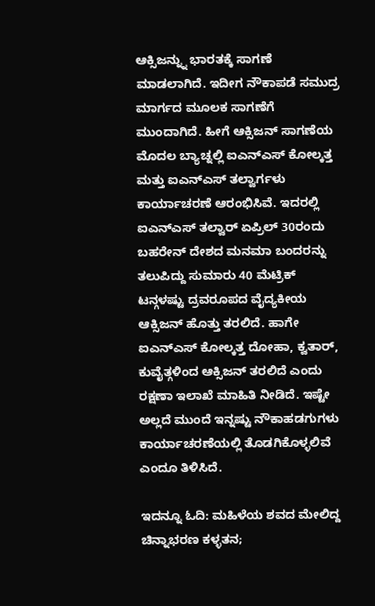ಆಕ್ಸಿಜನ್ನ್ನು ಭಾರತಕ್ಕೆ ಸಾಗಣೆ ಮಾಡಲಾಗಿದೆ. ಇದೀಗ ನೌಕಾಪಡೆ ಸಮುದ್ರ ಮಾರ್ಗದ ಮೂಲಕ ಸಾಗಣೆಗೆ ಮುಂದಾಗಿದೆ. ಹೀಗೆ ಆಕ್ಸಿಜನ್ ಸಾಗಣೆಯ ಮೊದಲ ಬ್ಯಾಚ್ನಲ್ಲಿ ಐಎನ್ಎಸ್ ಕೋಲ್ಕತ್ತ ಮತ್ತು ಐಎನ್ಎಸ್ ತಲ್ವಾರ್ಗಳು ಕಾರ್ಯಾಚರಣೆ ಆರಂಭಿಸಿವೆ. ಇದರಲ್ಲಿ ಐಎನ್ಎಸ್ ತಲ್ವಾರ್ ಏಪ್ರಿಲ್ 30ರಂದು ಬಹರೇನ್ ದೇಶದ ಮನಮಾ ಬಂದರನ್ನು ತಲುಪಿದ್ದು ಸುಮಾರು 40 ಮೆಟ್ರಿಕ್ ಟನ್ಗಳಷ್ಟು ದ್ರವರೂಪದ ವೈದ್ಯಕೀಯ ಆಕ್ಸಿಜನ್ ಹೊತ್ತು ತರಲಿದೆ. ಹಾಗೇ ಐಎನ್ಎಸ್ ಕೋಲ್ಕತ್ತ ದೋಹಾ, ಕ್ವತಾರ್, ಕುವೈತ್ಗಳಿಂದ ಆಕ್ಸಿಜನ್ ತರಲಿದೆ ಎಂದು ರಕ್ಷಣಾ ಇಲಾಖೆ ಮಾಹಿತಿ ನೀಡಿದೆ. ಇಷ್ಟೇ ಅಲ್ಲದೆ ಮುಂದೆ ಇನ್ನಷ್ಟು ನೌಕಾಹಡಗುಗಳು ಕಾರ್ಯಾಚರಣೆಯಲ್ಲಿ ತೊಡಗಿಕೊಳ್ಳಲಿವೆ ಎಂದೂ ತಿಳಿಸಿದೆ.

ಇದನ್ನೂ ಓದಿ: ಮಹಿಳೆಯ ಶವದ ಮೇಲಿದ್ದ ಚಿನ್ನಾಭರಣ ಕಳ್ಳತನ;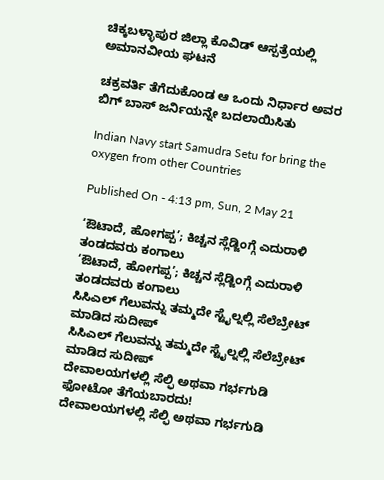ಚಿಕ್ಕಬಳ್ಳಾಪುರ ಜಿಲ್ಲಾ ಕೊವಿಡ್ ಆಸ್ಪತ್ರೆಯಲ್ಲಿ ಅಮಾನವೀಯ ಘಟನೆ

ಚಕ್ರವರ್ತಿ ತೆಗೆದುಕೊಂಡ ಆ ಒಂದು ನಿರ್ಧಾರ ಅವರ ಬಿಗ್ ಬಾಸ್ ಜರ್ನಿಯನ್ನೇ ಬದಲಾಯಿಸಿತು

Indian Navy start Samudra Setu for bring the oxygen from other Countries

Published On - 4:13 pm, Sun, 2 May 21

‘ಔಟಾದೆ, ಹೋಗಪ್ಪ’; ಕಿಚ್ಚನ ಸ್ಲೆಡ್ಜಿಂಗ್ಗೆ ಎದುರಾಳಿ ತಂಡದವರು ಕಂಗಾಲು
‘ಔಟಾದೆ, ಹೋಗಪ್ಪ’; ಕಿಚ್ಚನ ಸ್ಲೆಡ್ಜಿಂಗ್ಗೆ ಎದುರಾಳಿ ತಂಡದವರು ಕಂಗಾಲು
ಸಿಸಿಎಲ್ ಗೆಲುವನ್ನು ತಮ್ಮದೇ ಸ್ಟೈಲ್ನಲ್ಲಿ ಸೆಲೆಬ್ರೇಟ್ ಮಾಡಿದ ಸುದೀಪ್
ಸಿಸಿಎಲ್ ಗೆಲುವನ್ನು ತಮ್ಮದೇ ಸ್ಟೈಲ್ನಲ್ಲಿ ಸೆಲೆಬ್ರೇಟ್ ಮಾಡಿದ ಸುದೀಪ್
ದೇವಾಲಯಗಳಲ್ಲಿ ಸೆಲ್ಫಿ ಅಥವಾ ಗರ್ಭಗುಡಿ ಫೋಟೋ ತೆಗೆಯಬಾರದು!
ದೇವಾಲಯಗಳಲ್ಲಿ ಸೆಲ್ಫಿ ಅಥವಾ ಗರ್ಭಗುಡಿ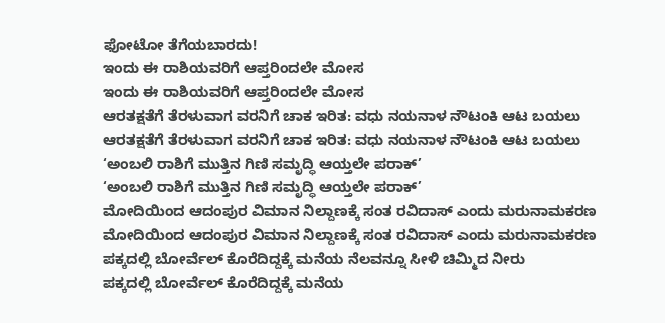ಫೋಟೋ ತೆಗೆಯಬಾರದು!
ಇಂದು ಈ ರಾಶಿಯವರಿಗೆ ಆಪ್ತರಿಂದಲೇ ಮೋಸ
ಇಂದು ಈ ರಾಶಿಯವರಿಗೆ ಆಪ್ತರಿಂದಲೇ ಮೋಸ
ಆರತಕ್ಷತೆಗೆ ತೆರಳುವಾಗ ವರನಿಗೆ ಚಾಕ ಇರಿತ: ವಧು ನಯನಾಳ ನೌಟಂಕಿ ಆಟ ಬಯಲು
ಆರತಕ್ಷತೆಗೆ ತೆರಳುವಾಗ ವರನಿಗೆ ಚಾಕ ಇರಿತ: ವಧು ನಯನಾಳ ನೌಟಂಕಿ ಆಟ ಬಯಲು
‘ಅಂಬಲಿ ರಾಶಿಗೆ ಮುತ್ತಿನ ಗಿಣಿ ಸಮೃದ್ಧಿ ಆಯ್ತಲೇ ಪರಾಕ್’
‘ಅಂಬಲಿ ರಾಶಿಗೆ ಮುತ್ತಿನ ಗಿಣಿ ಸಮೃದ್ಧಿ ಆಯ್ತಲೇ ಪರಾಕ್’
ಮೋದಿಯಿಂದ ಆದಂಪುರ ವಿಮಾನ ನಿಲ್ದಾಣಕ್ಕೆ ಸಂತ ರವಿದಾಸ್ ಎಂದು ಮರುನಾಮಕರಣ
ಮೋದಿಯಿಂದ ಆದಂಪುರ ವಿಮಾನ ನಿಲ್ದಾಣಕ್ಕೆ ಸಂತ ರವಿದಾಸ್ ಎಂದು ಮರುನಾಮಕರಣ
ಪಕ್ಕದಲ್ಲಿ ಬೋರ್ವೆಲ್ ಕೊರೆದಿದ್ದಕ್ಕೆ ಮನೆಯ ನೆಲವನ್ನೂ ಸೀಳಿ ಚಿಮ್ಮಿದ ನೀರು
ಪಕ್ಕದಲ್ಲಿ ಬೋರ್ವೆಲ್ ಕೊರೆದಿದ್ದಕ್ಕೆ ಮನೆಯ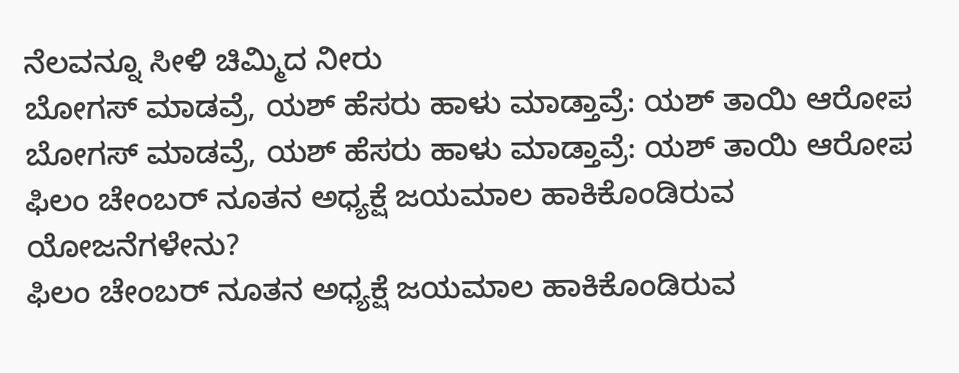ನೆಲವನ್ನೂ ಸೀಳಿ ಚಿಮ್ಮಿದ ನೀರು
ಬೋಗಸ್ ಮಾಡವ್ರೆ, ಯಶ್ ಹೆಸರು ಹಾಳು ಮಾಡ್ತಾವ್ರೆ: ಯಶ್ ತಾಯಿ ಆರೋಪ
ಬೋಗಸ್ ಮಾಡವ್ರೆ, ಯಶ್ ಹೆಸರು ಹಾಳು ಮಾಡ್ತಾವ್ರೆ: ಯಶ್ ತಾಯಿ ಆರೋಪ
ಫಿಲಂ ಚೇಂಬರ್ ನೂತನ ಅಧ್ಯಕ್ಷೆ ಜಯಮಾಲ ಹಾಕಿಕೊಂಡಿರುವ ಯೋಜನೆಗಳೇನು?
ಫಿಲಂ ಚೇಂಬರ್ ನೂತನ ಅಧ್ಯಕ್ಷೆ ಜಯಮಾಲ ಹಾಕಿಕೊಂಡಿರುವ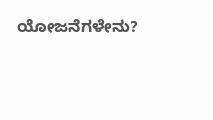ಯೋಜನೆಗಳೇನು?